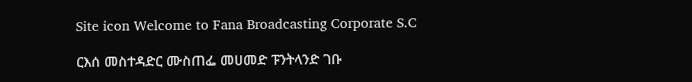Site icon Welcome to Fana Broadcasting Corporate S.C

ርእሰ መስተዳድር ሙስጠፌ መሀመድ ፑንትላንድ ገቡ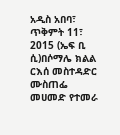አዲስ አበባ፣ ጥቅምት 11፣ 2015 (ኤፍ ቢ ሲ)በሶማሌ ክልል ርእሰ መስተዳድር ሙስጠፌ መሀመድ የተመራ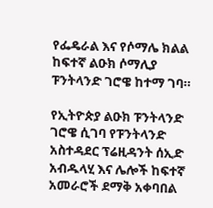የፌዴራል እና የሶማሌ ክልል ከፍተኛ ልዑክ ሶማሊያ ፑንትላንድ ገሮዌ ከተማ ገባ።

የኢትዮጵያ ልዑክ ፑንትላንድ ገሮዌ ሲገባ የፑንትላንድ አስተዳደር ፕሬዚዳንት ሰኢድ አብዱላሂ እና ሌሎች ከፍተኛ አመራሮች ደማቅ አቀባበል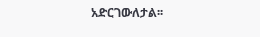አድርገውለታል፡፡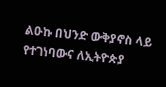ልዑኩ በህንድ ውቅያኖስ ላይ የተገነባውና ለኢትዮጵያ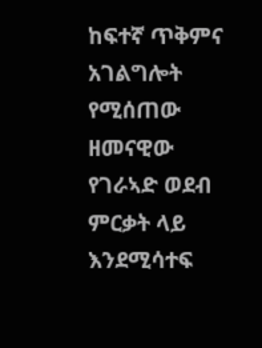ከፍተኛ ጥቅምና አገልግሎት የሚሰጠው ዘመናዊው የገራኣድ ወደብ ምርቃት ላይ እንደሚሳተፍ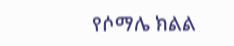የሶማሌ ክልል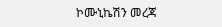ኮሙኒኬሽን መረጃ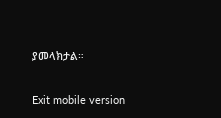ያመላክታል።

Exit mobile version